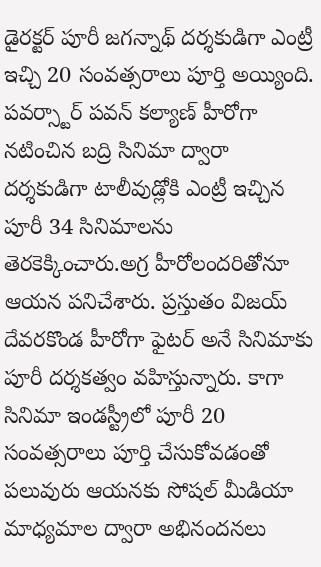డైరక్టర్ పూరీ జగన్నాథ్ దర్శకుడిగా ఎంట్రీ ఇచ్చి 20 సంవత్సరాలు పూర్తి అయ్యింది. పవర్స్టార్ పవన్ కల్యాణ్ హీరోగా నటించిన బద్రి సినిమా ద్వారా దర్శకుడిగా టాలీవుడ్లోకి ఎంట్రీ ఇచ్చిన పూరీ 34 సినిమాలను తెరకెక్కించారు.అగ్ర హీరోలందరితోనూ ఆయన పనిచేశారు. ప్రస్తుతం విజయ్ దేవరకొండ హీరోగా ఫైటర్ అనే సినిమాకు పూరీ దర్శకత్వం వహిస్తున్నారు. కాగా సినిమా ఇండస్ట్రీలో పూరీ 20 సంవత్సరాలు పూర్తి చేసుకోవడంతో పలువురు ఆయనకు సోషల్ మీడియా మాధ్యమాల ద్వారా అభినందనలు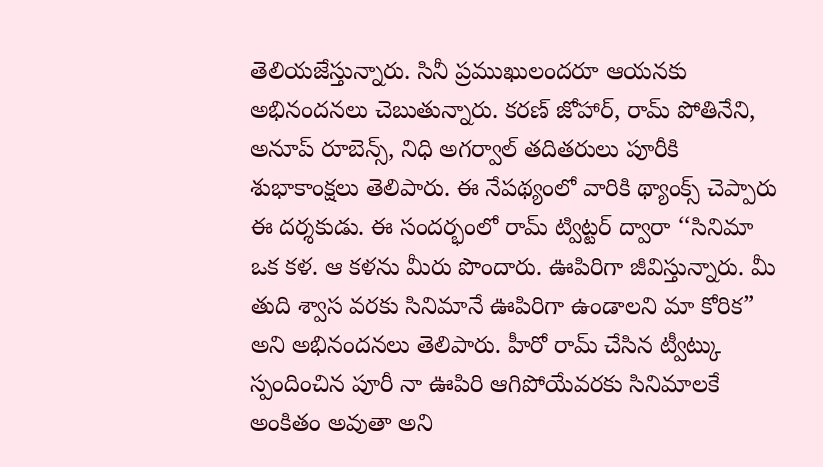తెలియజేస్తున్నారు. సినీ ప్రముఖులందరూ ఆయనకు అభినందనలు చెబుతున్నారు. కరణ్ జోహార్, రామ్ పోతినేని, అనూప్ రూబెన్స్, నిధి అగర్వాల్ తదితరులు పూరీకి శుభాకాంక్షలు తెలిపారు. ఈ నేపథ్యంలో వారికి థ్యాంక్స్ చెప్పారు ఈ దర్శకుడు. ఈ సందర్భంలో రామ్ ట్విట్టర్ ద్వారా ‘‘సినిమా ఒక కళ. ఆ కళను మీరు పొందారు. ఊపిరిగా జీవిస్తున్నారు. మీ తుది శ్వాస వరకు సినిమానే ఊపిరిగా ఉండాలని మా కోరిక” అని అభినందనలు తెలిపారు. హీరో రామ్ చేసిన ట్వీట్కు స్పందించిన పూరీ నా ఊపిరి ఆగిపోయేవరకు సినిమాలకే అంకితం అవుతా అని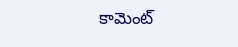కామెంట్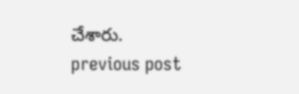చేశారు.
previous post